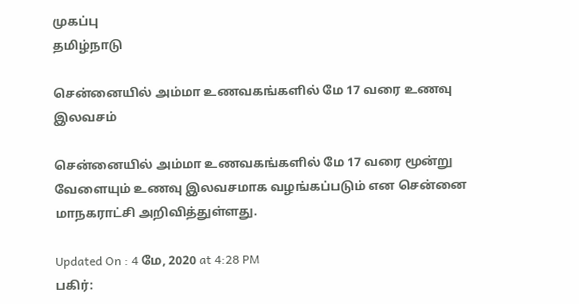முகப்பு
தமிழ்நாடு

சென்னையில் அம்மா உணவகங்களில் மே 17 வரை உணவு இலவசம்

சென்னையில் அம்மா உணவகங்களில் மே 17 வரை மூன்று வேளையும் உணவு இலவசமாக வழங்கப்படும் என சென்னை மாநகராட்சி அறிவித்துள்ளது.

Updated On : 4 மே, 2020 at 4:28 PM
பகிர்: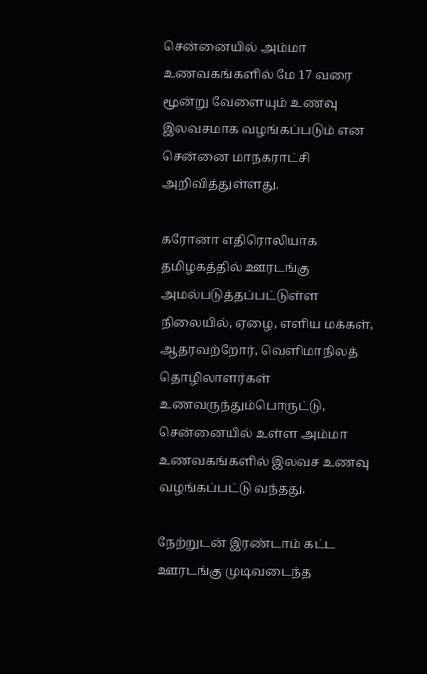சென்னையில் அம்மா உணவகங்களில் மே 17 வரை மூன்று வேளையும் உணவு இலவசமாக வழங்கப்படும் என சென்னை மாநகராட்சி அறிவித்துள்ளது.

கரோனா எதிரொலியாக தமிழகத்தில் ஊரடங்கு அமல்படுத்தப்பட்டுள்ள நிலையில், ஏழை, எளிய மக்கள், ஆதரவற்றோர், வெளிமாநிலத் தொழிலாளர்கள் உணவருந்தும்பொருட்டு, சென்னையில் உள்ள அம்மா உணவகங்களில் இலவச உணவு வழங்கப்பட்டு வந்தது.

நேற்றுடன் இரண்டாம் கட்ட ஊரடங்கு முடிவடைந்த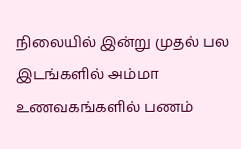நிலையில் இன்று முதல் பல இடங்களில் அம்மா உணவகங்களில் பணம்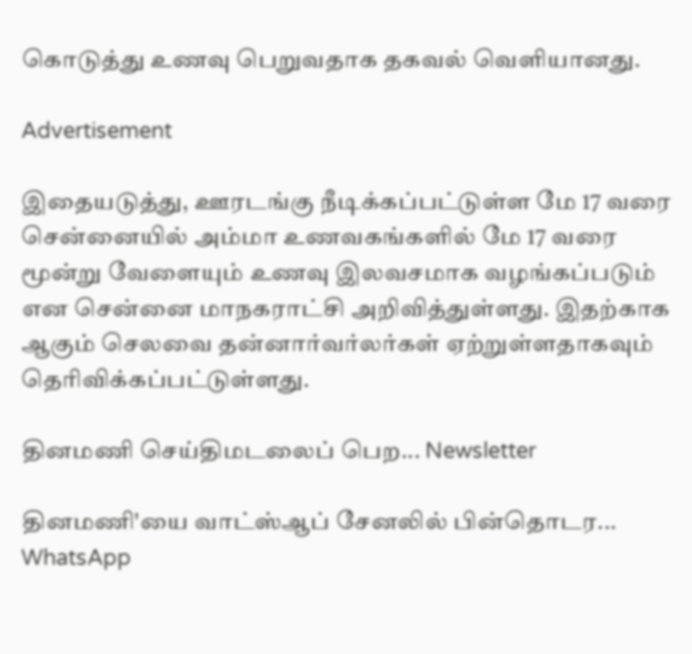கொடுத்து உணவு பெறுவதாக தகவல் வெளியானது.

Advertisement

இதையடுத்து, ஊரடங்கு நீடிக்கப்பட்டுள்ள மே 17 வரை சென்னையில் அம்மா உணவகங்களில் மே 17 வரை மூன்று வேளையும் உணவு இலவசமாக வழங்கப்படும் என சென்னை மாநகராட்சி அறிவித்துள்ளது. இதற்காக ஆகும் செலவை தன்னார்வர்லர்கள் ஏற்றுள்ளதாகவும் தெரிவிக்கப்பட்டுள்ளது.

தினமணி செய்திமடலைப் பெற... Newsletter

தினமணி'யை வாட்ஸ்ஆப் சேனலில் பின்தொடர... WhatsApp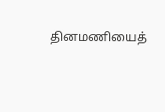தினமணியைத்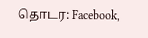தொடர: Facebook,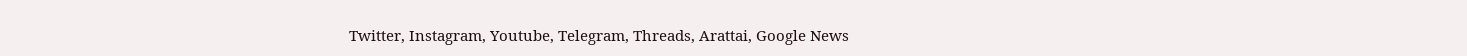Twitter, Instagram, Youtube, Telegram, Threads, Arattai, Google News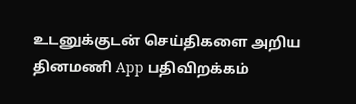உடனுக்குடன் செய்திகளை அறிய தினமணி App பதிவிறக்கம்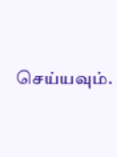செய்யவும்.